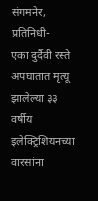संगमनेर, प्रतिनिधी-
एका दुर्दैवी रस्ते अपघातात मृत्यू झालेल्या ३३ वर्षीय इलेक्ट्रिशियनच्या वारसांना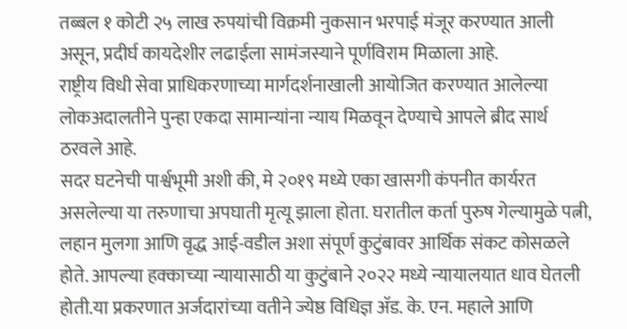तब्बल १ कोटी २५ लाख रुपयांची विक्रमी नुकसान भरपाई मंजूर करण्यात आली असून, प्रदीर्घ कायदेशीर लढाईला सामंजस्याने पूर्णविराम मिळाला आहे.
राष्ट्रीय विधी सेवा प्राधिकरणाच्या मार्गदर्शनाखाली आयोजित करण्यात आलेल्या लोकअदालतीने पुन्हा एकदा सामान्यांना न्याय मिळवून देण्याचे आपले ब्रीद सार्थ ठरवले आहे.
सदर घटनेची पार्श्वभूमी अशी की, मे २०१९ मध्ये एका खासगी कंपनीत कार्यरत असलेल्या या तरुणाचा अपघाती मृत्यू झाला होता. घरातील कर्ता पुरुष गेल्यामुळे पत्नी, लहान मुलगा आणि वृद्ध आई-वडील अशा संपूर्ण कुटुंबावर आर्थिक संकट कोसळले होते. आपल्या हक्काच्या न्यायासाठी या कुटुंबाने २०२२ मध्ये न्यायालयात धाव घेतली होती.या प्रकरणात अर्जदारांच्या वतीने ज्येष्ठ विधिज्ञ ॲड. के. एन. महाले आणि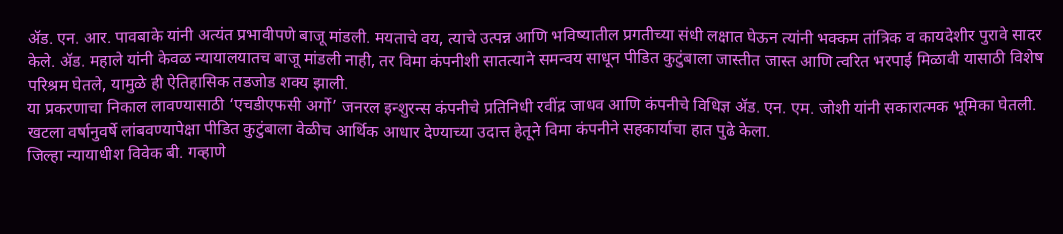ॲड. एन. आर. पावबाके यांनी अत्यंत प्रभावीपणे बाजू मांडली. मयताचे वय, त्याचे उत्पन्न आणि भविष्यातील प्रगतीच्या संधी लक्षात घेऊन त्यांनी भक्कम तांत्रिक व कायदेशीर पुरावे सादर केले. ॲड. महाले यांनी केवळ न्यायालयातच बाजू मांडली नाही, तर विमा कंपनीशी सातत्याने समन्वय साधून पीडित कुटुंबाला जास्तीत जास्त आणि त्वरित भरपाई मिळावी यासाठी विशेष परिश्रम घेतले, यामुळे ही ऐतिहासिक तडजोड शक्य झाली.
या प्रकरणाचा निकाल लावण्यासाठी ‘एचडीएफसी अर्गो’ जनरल इन्शुरन्स कंपनीचे प्रतिनिधी रवींद्र जाधव आणि कंपनीचे विधिज्ञ ॲड. एन. एम. जोशी यांनी सकारात्मक भूमिका घेतली. खटला वर्षानुवर्षे लांबवण्यापेक्षा पीडित कुटुंबाला वेळीच आर्थिक आधार देण्याच्या उदात्त हेतूने विमा कंपनीने सहकार्याचा हात पुढे केला.
जिल्हा न्यायाधीश विवेक बी. गव्हाणे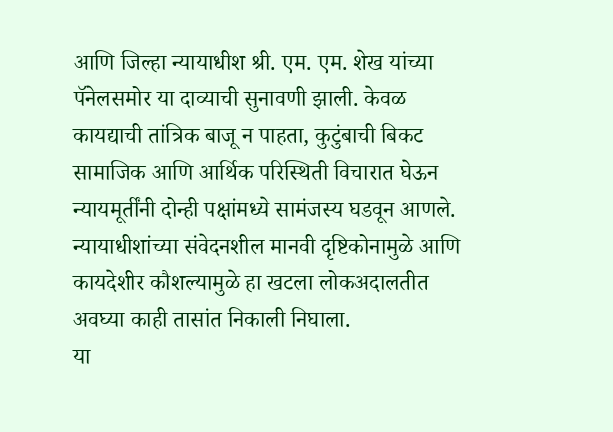आणि जिल्हा न्यायाधीश श्री. एम. एम. शेख यांच्या पॅनेलसमोर या दाव्याची सुनावणी झाली. केवळ कायद्याची तांत्रिक बाजू न पाहता, कुटुंबाची बिकट सामाजिक आणि आर्थिक परिस्थिती विचारात घेऊन न्यायमूर्तींनी दोन्ही पक्षांमध्ये सामंजस्य घडवून आणले. न्यायाधीशांच्या संवेदनशील मानवी दृष्टिकोनामुळे आणि कायदेशीर कौशल्यामुळे हा खटला लोकअदालतीत अवघ्या काही तासांत निकाली निघाला.
या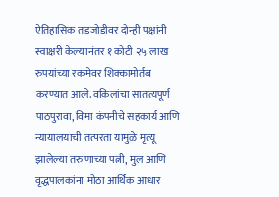ऐतिहासिक तडजोडीवर दोन्ही पक्षांनी स्वाक्षरी केल्यानंतर १ कोटी २५ लाख रुपयांच्या रकमेवर शिक्कामोर्तब करण्यात आले. वकिलांचा सातत्यपूर्ण पाठपुरावा, विमा कंपनीचे सहकार्य आणि न्यायालयाची तत्परता यामुळे मृत्यू झालेल्या तरुणाच्या पत्नी, मुल आणि वृद्धपालकांना मोठा आर्थिक आधार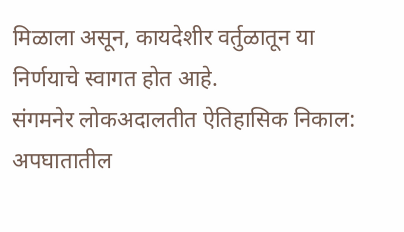मिळाला असून, कायदेशीर वर्तुळातून या निर्णयाचे स्वागत होत आहे.
संगमनेर लोकअदालतीत ऐतिहासिक निकाल: अपघातातील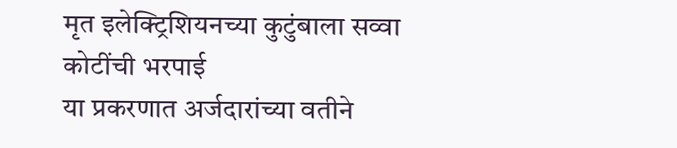मृत इलेक्ट्रिशियनच्या कुटुंबाला सव्वा कोटींची भरपाई
या प्रकरणात अर्जदारांच्या वतीने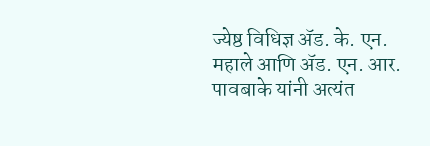ज्येष्ठ विधिज्ञ ॲड. के. एन. महाले आणि ॲड. एन. आर. पावबाके यांनी अत्यंत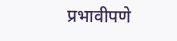प्रभावीपणे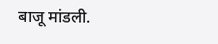बाजू मांडली.